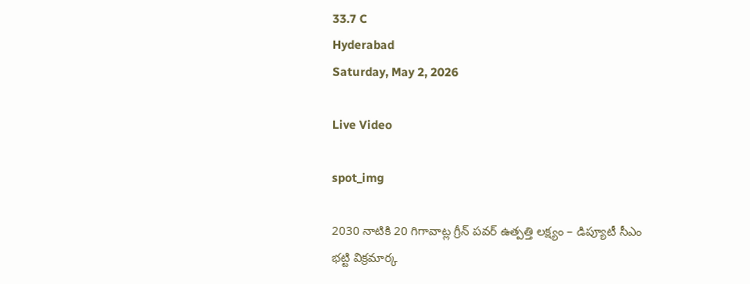33.7 C
Hyderabad
Saturday, May 2, 2026

Live Video

spot_img

2030 నాటికి 20 గిగావాట్ల గ్రీన్ పవర్ ఉత్పత్తి లక్ష్యం – డిప్యూటీ సీఎం భట్టి విక్రమార్క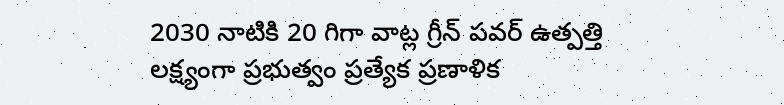2030 నాటికి 20 గిగా వాట్ల గ్రీన్ పవర్ ఉత్పత్తి లక్ష్యంగా ప్రభుత్వం ప్రత్యేక ప్రణాళిక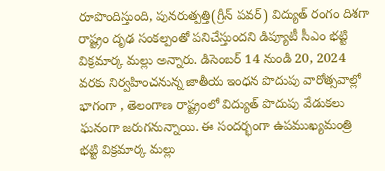రూపొందిస్తుంది, పునరుత్పత్తి(గ్రీన్ పవర్) విద్యుత్ రంగం దిశగా రాష్ట్రం దృఢ సంకల్పంతో పనిచేస్తుందని డిప్యూటీ సీఎం భట్టి విక్రమార్క మల్లు అన్నారు. డిసెంబర్ 14 నుండి 20, 2024 వరకు నిర్వహించనున్న జాతీయ ఇంధన పొదుపు వారోత్సవాల్లో భాగంగా , తెలంగాణ రాష్ట్రంలో విద్యుత్ పొదుపు వేడుకలు ఘనంగా జరుగనున్నాయి. ఈ సందర్భంగా ఉపముఖ్యమంత్రి భట్టి విక్రమార్క మల్లు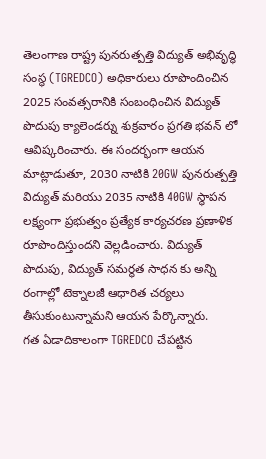తెలంగాణ రాష్ట్ర పునరుత్పత్తి విద్యుత్ అభివృద్ధి సంస్థ (TGREDCO) అధికారులు రూపొందించిన 2025 సంవత్సరానికి సంబంధించిన విద్యుత్ పొదుపు క్యాలెండర్ను శుక్రవారం ప్రగతి భవన్ లో ఆవిష్కరించారు. ఈ సందర్భంగా ఆయన మాట్లాడుతూ, 2030 నాటికి 20GW పునరుత్పత్తి విద్యుత్ మరియు 2035 నాటికి 40GW స్థాపన లక్ష్యంగా ప్రభుత్వం ప్రత్యేక కార్యచరణ ప్రణాళిక రూపొందిస్తుందని వెల్లడించారు. విద్యుత్ పొదుపు, విద్యుత్ సమర్థత సాధన కు అన్ని రంగాల్లో టెక్నాలజీ ఆధారిత చర్యలు తీసుకుంటున్నామని ఆయన పేర్కొన్నారు.
గత ఏడాదికాలంగా TGREDCO చేపట్టిన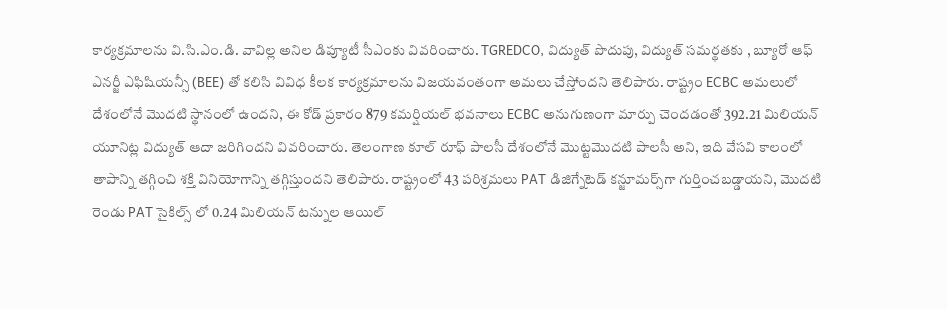కార్యక్రమాలను వి.సి.ఎం.డి. వావిల్ల అనిల డిప్యూటీ సీఎంకు వివరించారు. TGREDCO, విద్యుత్ పొదుపు, విద్యుత్ సమర్థతకు , బ్యూరో ఆఫ్ ఎనర్జీ ఎఫిషియన్సీ (BEE) తో కలిసి వివిధ కీలక కార్యక్రమాలను విజయవంతంగా అమలు చేస్తోందని తెలిపారు. రాష్ట్రం ECBC అమలులో దేశంలోనే మొదటి స్థానంలో ఉందని, ఈ కోడ్ ప్రకారం 879 కమర్షియల్ భవనాలు ECBC అనుగుణంగా మార్పు చెందడంతో 392.21 మిలియన్ యూనిట్ల విద్యుత్ ఆదా జరిగిందని వివరించారు. తెలంగాణ కూల్ రూఫ్ పాలసీ దేశంలోనే మొట్టమొదటి పాలసీ అని, ఇది వేసవి కాలంలో తాపాన్ని తగ్గించి శక్తి వినియోగాన్ని తగ్గిస్తుందని తెలిపారు. రాష్ట్రంలో 43 పరిశ్రమలు PAT డిజిగ్నేటెడ్ కన్జూమర్స్‌గా గుర్తించబడ్డాయని, మొదటి రెండు PAT సైకిల్స్ లో 0.24 మిలియన్ టన్నుల ఆయిల్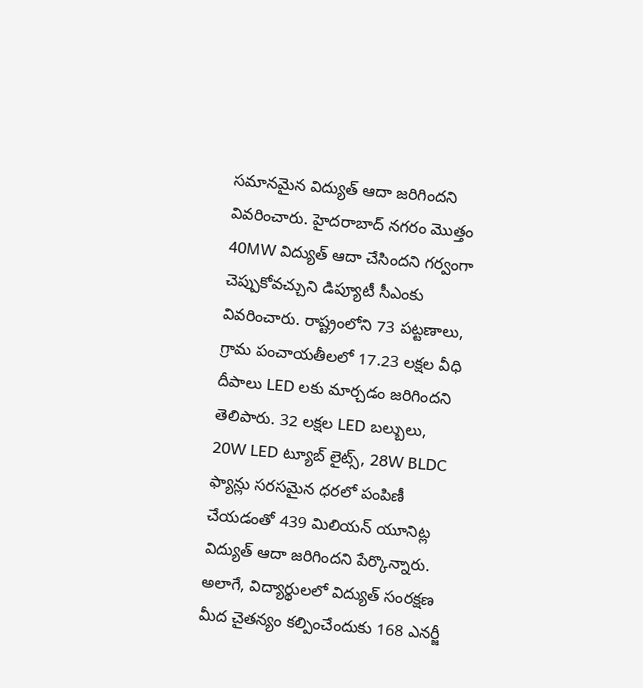సమానమైన విద్యుత్ ఆదా జరిగిందని వివరించారు. హైదరాబాద్ నగరం మొత్తం 40MW విద్యుత్ ఆదా చేసిందని గర్వంగా చెప్పుకోవచ్చుని డిప్యూటీ సీఎంకు వివరించారు. రాష్ట్రంలోని 73 పట్టణాలు, గ్రామ పంచాయతీలలో 17.23 లక్షల వీధి దీపాలు LED లకు మార్చడం జరిగిందని తెలిపారు. 32 లక్షల LED బల్బులు, 20W LED ట్యూబ్ లైట్స్, 28W BLDC ఫ్యాన్లు సరసమైన ధరలో పంపిణీ చేయడంతో 439 మిలియన్ యూనిట్ల విద్యుత్ ఆదా జరిగిందని పేర్కొన్నారు. అలాగే, విద్యార్థులలో విద్యుత్ సంరక్షణ మీద చైతన్యం కల్పించేందుకు 168 ఎనర్జీ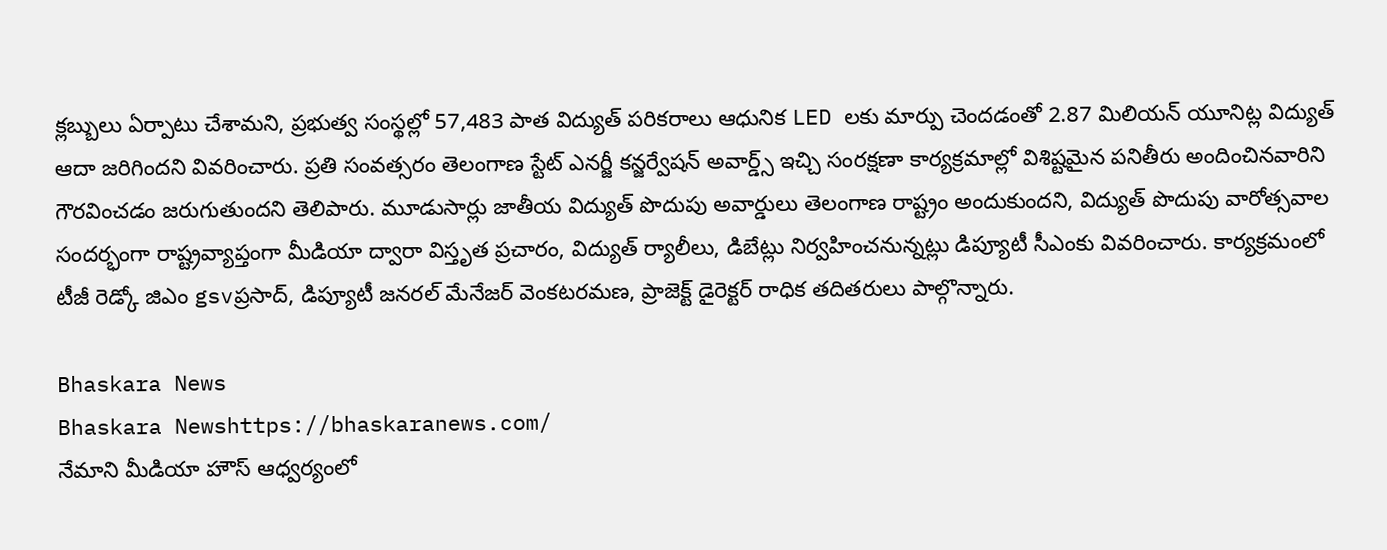క్లబ్బులు ఏర్పాటు చేశామని, ప్రభుత్వ సంస్థల్లో 57,483 పాత విద్యుత్ పరికరాలు ఆధునిక LED లకు మార్పు చెందడంతో 2.87 మిలియన్ యూనిట్ల విద్యుత్ ఆదా జరిగిందని వివరించారు. ప్రతి సంవత్సరం తెలంగాణ స్టేట్ ఎనర్జీ కన్జర్వేషన్ అవార్డ్స్ ఇచ్చి సంరక్షణా కార్యక్రమాల్లో విశిష్టమైన పనితీరు అందించినవారిని గౌరవించడం జరుగుతుందని తెలిపారు. మూడుసార్లు జాతీయ విద్యుత్ పొదుపు అవార్డులు తెలంగాణ రాష్ట్రం అందుకుందని, విద్యుత్ పొదుపు వారోత్సవాల సందర్భంగా రాష్ట్రవ్యాప్తంగా మీడియా ద్వారా విస్తృత ప్రచారం, విద్యుత్ ర్యాలీలు, డిబేట్లు నిర్వహించనున్నట్లు డిప్యూటీ సీఎంకు వివరించారు. కార్యక్రమంలో టీజీ రెడ్కో జిఎం gsvప్రసాద్, డిప్యూటీ జనరల్ మేనేజర్ వెంకటరమణ, ప్రాజెక్ట్ డైరెక్టర్ రాధిక తదితరులు పాల్గొన్నారు.

Bhaskara News
Bhaskara Newshttps://bhaskaranews.com/
నేమాని మీడియా హౌస్ ఆధ్వర్యంలో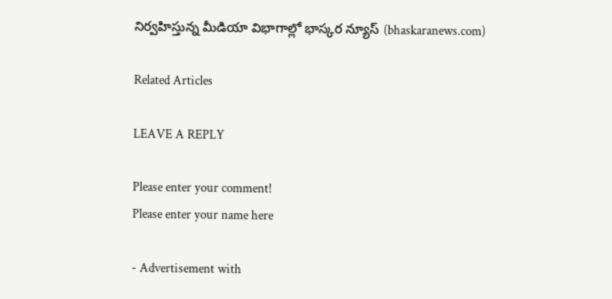నిర్వహిస్తున్న మీడియా విభాగాల్లో భాస్కర న్యూస్ (bhaskaranews.com)

Related Articles

LEAVE A REPLY

Please enter your comment!
Please enter your name here

- Advertisement with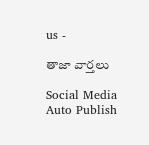us -

తాజా వార్తలు

Social Media Auto Publish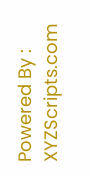Powered By : XYZScripts.com